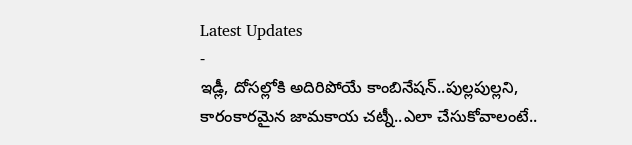Latest Updates
-
ఇడ్లీ, దోసల్లోకి అదిరిపోయే కాంబినేషన్..పుల్లపుల్లని, కారంకారమైన జామకాయ చట్నీ..ఎలా చేసుకోవాలంటే..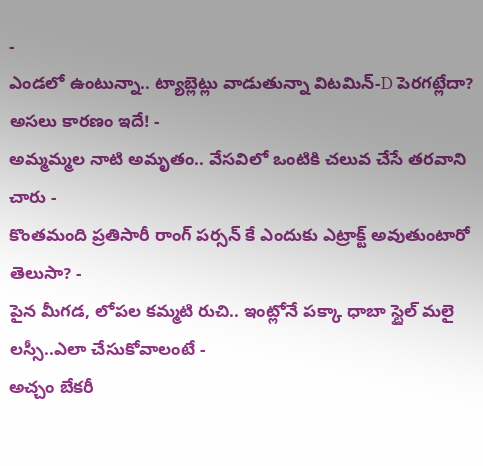-
ఎండలో ఉంటున్నా.. ట్యాబ్లెట్లు వాడుతున్నా విటమిన్-D పెరగట్లేదా? అసలు కారణం ఇదే! -
అమ్మమ్మల నాటి అమృతం.. వేసవిలో ఒంటికి చలువ చేసే తరవాని చారు -
కొంతమంది ప్రతిసారీ రాంగ్ పర్సన్ కే ఎందుకు ఎట్రాక్ట్ అవుతుంటారో తెలుసా? -
పైన మీగడ, లోపల కమ్మటి రుచి.. ఇంట్లోనే పక్కా ధాబా స్టైల్ మలై లస్సీ..ఎలా చేసుకోవాలంటే -
అచ్చం బేకరీ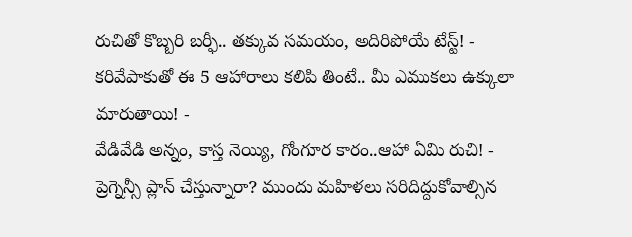రుచితో కొబ్బరి బర్ఫీ.. తక్కువ సమయం, అదిరిపోయే టేస్ట్! -
కరివేపాకుతో ఈ 5 ఆహారాలు కలిపి తింటే.. మీ ఎముకలు ఉక్కులా మారుతాయి! -
వేడివేడి అన్నం, కాస్త నెయ్యి, గోంగూర కారం..ఆహా ఏమి రుచి! -
ప్రెగ్నెన్సీ ప్లాన్ చేస్తున్నారా? ముందు మహిళలు సరిదిద్దుకోవాల్సిన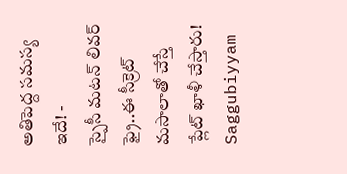అతిపెద్ద సమస్య ఇదే! -
స్పైసీ మటన్ లివర్ ఫ్రై..ఈ సీక్రెట్ మసాలాతో చేస్తే ప్లేట్ ఖాళీ చేస్తారు!
Saggubiyyam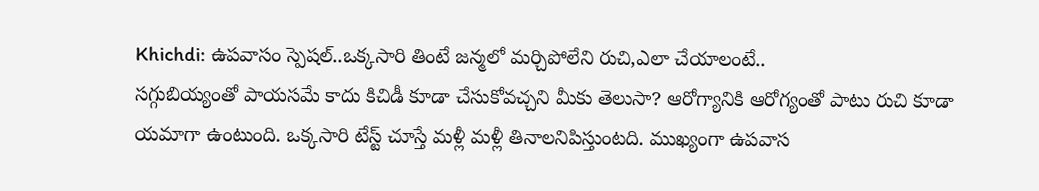Khichdi: ఉపవాసం స్పెషల్..ఒక్కసారి తింటే జన్మలో మర్చిపోలేని రుచి,ఎలా చేయాలంటే..
సగ్గుబియ్యంతో పాయసమే కాదు కిచిడీ కూడా చేసుకోవచ్చని మీకు తెలుసా? ఆరోగ్యానికి ఆరోగ్యంతో పాటు రుచి కూడా యమాగా ఉంటుంది. ఒక్కసారి టేస్ట్ చూస్తే మళ్లీ మళ్లీ తినాలనిపిస్తుంటది. ముఖ్యంగా ఉపవాస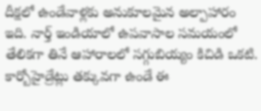దీక్షలో ఉండేవాళ్లకు అనుకూలమైన అల్పాహారం ఇది. నార్త్ ఇండియాలో ఉపవాసాల సమయంలో తేలికగా తినే ఆహారాలలో సగ్గుబియ్యం కిచిడి ఒకటి. కార్బోహైడ్రేట్లు తక్కువగా ఉండే ఈ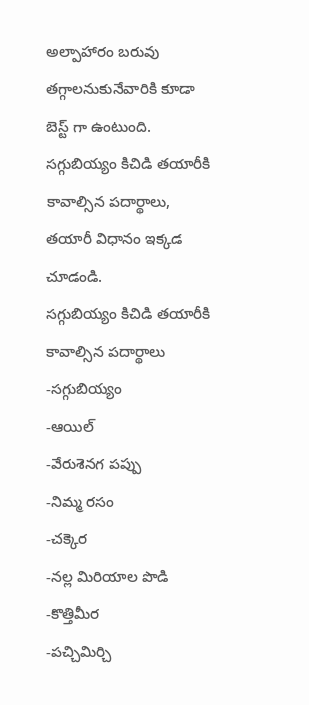అల్పాహారం బరువు తగ్గాలనుకునేవారికి కూడా బెస్ట్ గా ఉంటుంది. సగ్గుబియ్యం కిచిడి తయారీకి కావాల్సిన పదార్థాలు, తయారీ విధానం ఇక్కడ చూడండి.
సగ్గుబియ్యం కిచిడి తయారీకి కావాల్సిన పదార్థాలు
-సగ్గుబియ్యం
-ఆయిల్
-వేరుశెనగ పప్పు
-నిమ్మ రసం
-చక్కెర
-నల్ల మిరియాల పొడి
-కొత్తిమీర
-పచ్చిమిర్చి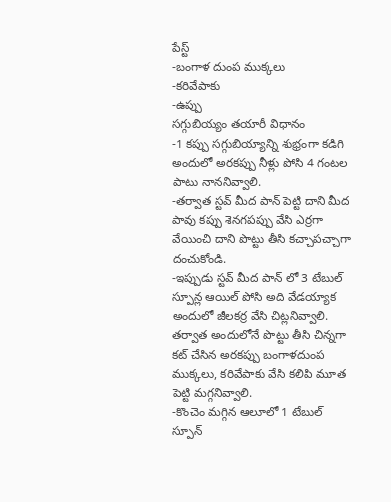పేస్ట్
-బంగాళ దుంప ముక్కలు
-కరివేపాకు
-ఉప్పు
సగ్గుబియ్యం తయారీ విధానం
-1 కప్పు సగ్గుబియ్యాన్ని శుభ్రంగా కడిగి అందులో అరకప్పు నీళ్లు పోసి 4 గంటల పాటు నాననివ్వాలి.
-తర్వాత స్టవ్ మీద పాన్ పెట్టి దాని మీద పావు కప్పు శెనగపప్పు వేసి ఎర్రగా వేయించి దాని పొట్టు తీసి కచ్చాపచ్చాగా దంచుకోండి.
-ఇప్పుడు స్టవ్ మీద పాన్ లో 3 టేబుల్ స్పూన్ల ఆయిల్ పోసి అది వేడయ్యాక అందులో జీలకర్ర వేసి చిట్లనివ్వాలి. తర్వాత అందులోనే పొట్టు తీసి చిన్నగా కట్ చేసిన అరకప్పు బంగాళదుంప ముక్కలు, కరివేపాకు వేసి కలిపి మూత పెట్టి మగ్గనివ్వాలి.
-కొంచెం మగ్గిన ఆలూలో 1 టేబుల్ స్పూన్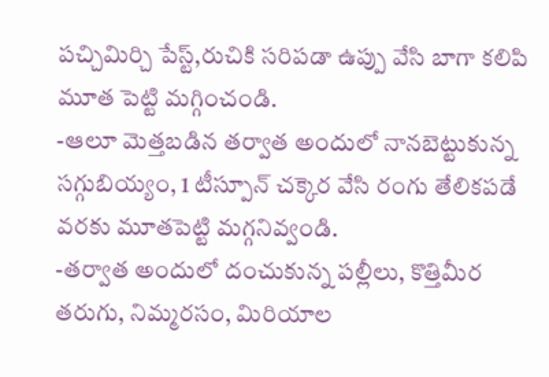పచ్చిమిర్చి పేస్ట్,రుచికి సరిపడా ఉప్పు వేసి బాగా కలిపి మూత పెట్టి మగ్గించండి.
-ఆలూ మెత్తబడిన తర్వాత అందులో నానబెట్టుకున్న సగ్గుబియ్యం, 1 టీస్పూన్ చక్కెర వేసి రంగు తేలికపడే వరకు మూతపెట్టి మగ్గనివ్వండి.
-తర్వాత అందులో దంచుకున్న పల్లీలు, కొత్తిమీర తరుగు, నిమ్మరసం, మిరియాల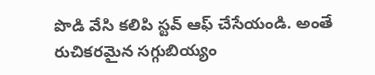పొడి వేసి కలిపి స్టవ్ ఆఫ్ చేసేయండి. అంతే రుచికరమైన సగ్గుబియ్యం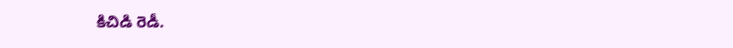కిచిడి రెడీ.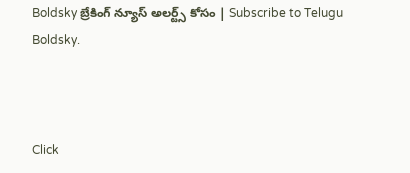Boldsky బ్రేకింగ్ న్యూస్ అలర్ట్స్ కోసం | Subscribe to Telugu Boldsky.



Click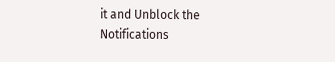it and Unblock the Notifications